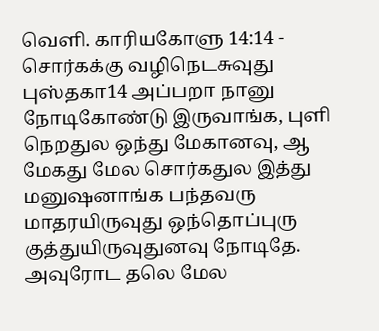வெளி. காரியகோளு 14:14 - சொர்கக்கு வழிநெடசுவுது புஸ்தகா14 அப்பறா நானு நோடிகோண்டு இருவாங்க, புளி நெறதுல ஒந்து மேகானவு, ஆ மேகது மேல சொர்கதுல இத்து மனுஷனாங்க பந்தவரு மாதரயிருவுது ஒந்தொப்புரு குத்துயிருவுதுனவு நோடிதே. அவுரோட தலெ மேல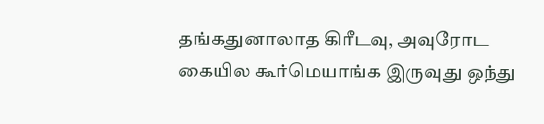தங்கதுனாலாத கிரீடவு, அவுரோட கையில கூர்மெயாங்க இருவுது ஒந்து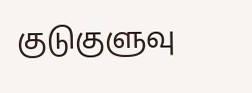குடுகுளுவு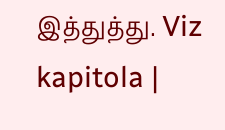இத்துத்து. Viz kapitola |